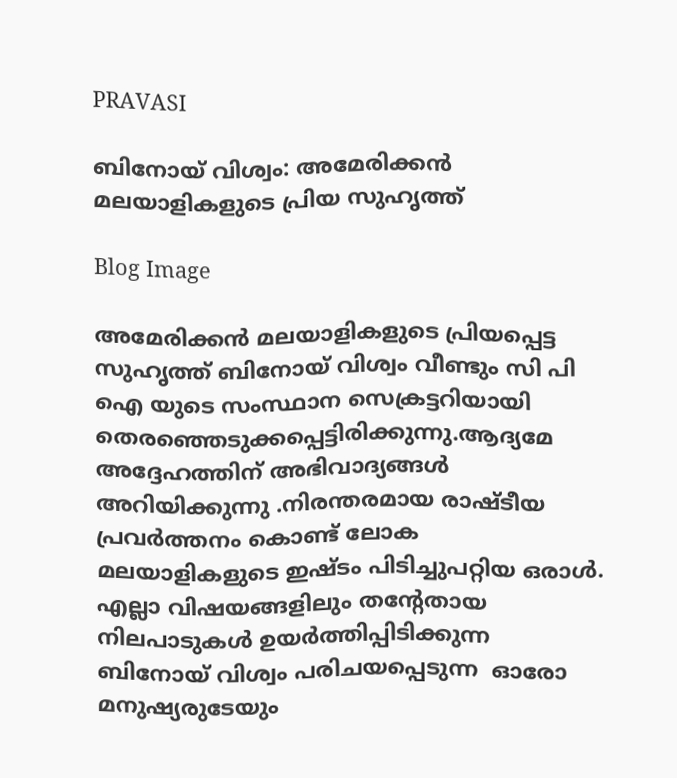PRAVASI

ബിനോയ് വിശ്വം: അമേരിക്കൻ മലയാളികളുടെ പ്രിയ സുഹൃത്ത്

Blog Image

അമേരിക്കൻ മലയാളികളുടെ പ്രിയപ്പെട്ട സുഹൃത്ത് ബിനോയ് വിശ്വം വീണ്ടും സി പി ഐ യുടെ സംസ്ഥാന സെക്രട്ടറിയായി തെരഞ്ഞെടുക്കപ്പെട്ടിരിക്കുന്നു.ആദ്യമേ അദ്ദേഹത്തിന് അഭിവാദ്യങ്ങൾ അറിയിക്കുന്നു .നിരന്തരമായ രാഷ്‌ടീയ പ്രവർത്തനം കൊണ്ട് ലോക മലയാളികളുടെ ഇഷ്ടം പിടിച്ചുപറ്റിയ ഒരാൾ. എല്ലാ വിഷയങ്ങളിലും തന്റേതായ നിലപാടുകൾ ഉയർത്തിപ്പിടിക്കുന്ന ബിനോയ് വിശ്വം പരിചയപ്പെടുന്ന  ഓരോ മനുഷ്യരുടേയും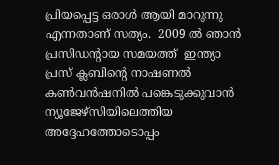പ്രിയപ്പെട്ട ഒരാൾ ആയി മാറുന്നു എന്നതാണ് സത്യം.  2009 ൽ ഞാൻ പ്രസിഡന്റായ സമയത്ത്  ഇന്ത്യാ  പ്രസ് ക്ലബിന്റെ നാഷണൽ കൺവൻഷനിൽ പങ്കെടുക്കുവാൻ ന്യൂജേഴ്സിയിലെത്തിയ  അദ്ദേഹത്തോടൊപ്പം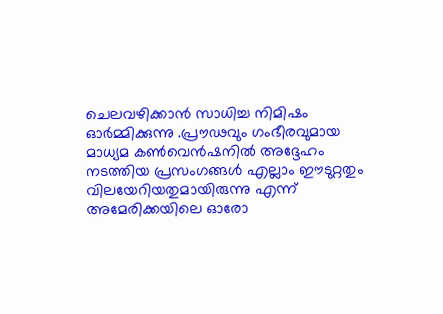ചെലവഴിക്കാൻ സാധിച്ച നിമിഷം ഓർമ്മിക്കുന്നു .പ്രൗഢവും ഗംഭീരവുമായ മാധ്യമ കൺവെൻഷനിൽ അദ്ദേഹം നടത്തിയ പ്രസംഗങ്ങൾ എല്ലാം ഈടുറ്റതും വിലയേറിയതുമായിരുന്നു എന്ന് അമേരിക്കയിലെ ഓരോ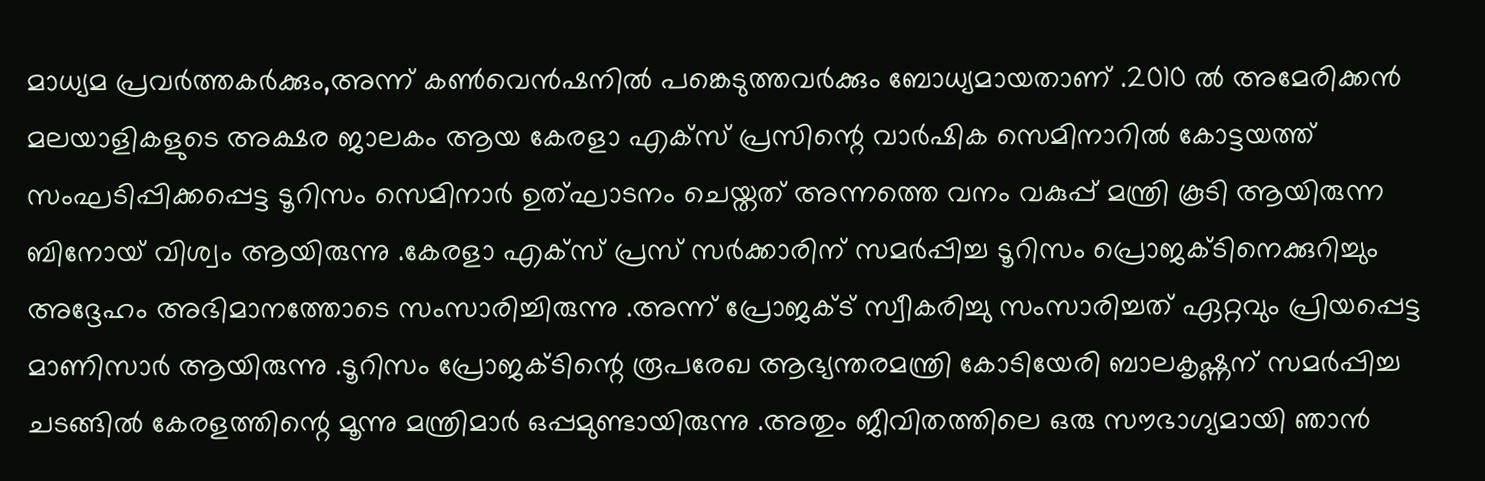മാധ്യമ പ്രവർത്തകർക്കും,അന്ന് കൺവെൻഷനിൽ പങ്കെടുത്തവർക്കും ബോധ്യമായതാണ് .2010 ൽ അമേരിക്കൻ മലയാളികളുടെ അക്ഷര ജാലകം ആയ കേരളാ എക്സ് പ്രസിന്റെ വാർഷിക സെമിനാറിൽ കോട്ടയത്ത് സംഘടിപ്പിക്കപ്പെട്ട ടൂറിസം സെമിനാർ ഉത്‌ഘാടനം ചെയ്തത് അന്നത്തെ വനം വകുപ്പ് മന്ത്രി കൂടി ആയിരുന്ന ബിനോയ് വിശ്വം ആയിരുന്നു .കേരളാ എക്സ് പ്രസ് സർക്കാരിന് സമർപ്പിച്ച ടൂറിസം പ്രൊജക്ടിനെക്കുറിച്ചും അദ്ദേഹം അഭിമാനത്തോടെ സംസാരിച്ചിരുന്നു .അന്ന് പ്രോജക്ട് സ്വീകരിച്ചു സംസാരിച്ചത് ഏറ്റവും പ്രിയപ്പെട്ട മാണിസാർ ആയിരുന്നു .ടൂറിസം പ്രോജക്ടിന്റെ രൂപരേഖ ആഭ്യന്തരമന്ത്രി കോടിയേരി ബാലകൃഷ്ണന് സമർപ്പിച്ച ചടങ്ങിൽ കേരളത്തിന്റെ മൂന്നു മന്ത്രിമാർ ഒപ്പമുണ്ടായിരുന്നു .അതും ജീവിതത്തിലെ ഒരു സൗഭാഗ്യമായി ഞാൻ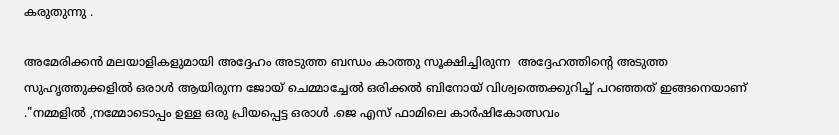കരുതുന്നു .

അമേരിക്കൻ മലയാളികളുമായി അദ്ദേഹം അടുത്ത ബന്ധം കാത്തു സൂക്ഷിച്ചിരുന്ന  അദ്ദേഹത്തിന്റെ അടുത്ത സുഹൃത്തുക്കളിൽ ഒരാൾ ആയിരുന്ന ജോയ് ചെമ്മാച്ചേൽ ഒരിക്കൽ ബിനോയ് വിശ്വത്തെക്കുറിച്ച് പറഞ്ഞത് ഇങ്ങനെയാണ് ."നമ്മളിൽ ,നമ്മോടൊപ്പം ഉള്ള ഒരു പ്രിയപ്പെട്ട ഒരാൾ .ജെ എസ് ഫാമിലെ കാർഷികോത്സവം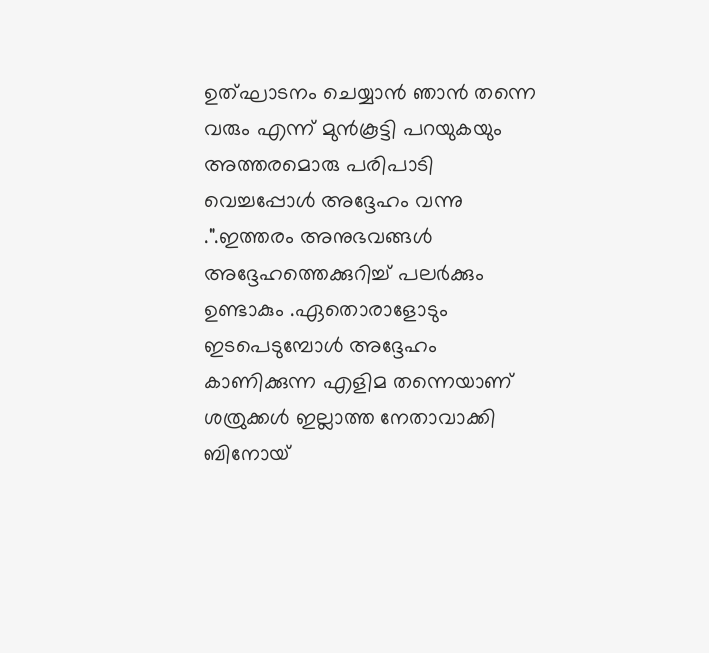ഉത്‌ഘാടനം ചെയ്യാൻ ഞാൻ തന്നെ വരും എന്ന് മുൻകൂട്ടി പറയുകയും അത്തരമൊരു പരിപാടി വെച്ചപ്പോൾ അദ്ദേഹം വന്നു .".ഇത്തരം അനുഭവങ്ങൾ അദ്ദേഹത്തെക്കുറിച്ച് പലർക്കും ഉണ്ടാകും .ഏതൊരാളോടും ഇടപെടുമ്പോൾ അദ്ദേഹം കാണിക്കുന്ന എളിമ തന്നെയാണ് ശത്രുക്കൾ ഇല്ലാത്ത നേതാവാക്കി ബിനോയ്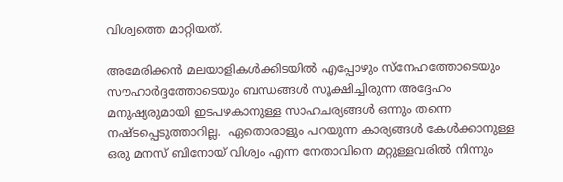വിശ്വത്തെ മാറ്റിയത്.

അമേരിക്കൻ മലയാളികൾക്കിടയിൽ എപ്പോഴും സ്നേഹത്തോടെയും സൗഹാർദ്ദത്തോടെയും ബന്ധങ്ങൾ സൂക്ഷിച്ചിരുന്ന അദ്ദേഹം മനുഷ്യരുമായി ഇടപഴകാനുള്ള സാഹചര്യങ്ങൾ ഒന്നും തന്നെ നഷ്ടപ്പെടുത്താറില്ല.  ഏതൊരാളും പറയുന്ന കാര്യങ്ങൾ കേൾക്കാനുള്ള ഒരു മനസ് ബിനോയ് വിശ്വം എന്ന നേതാവിനെ മറ്റുള്ളവരിൽ നിന്നും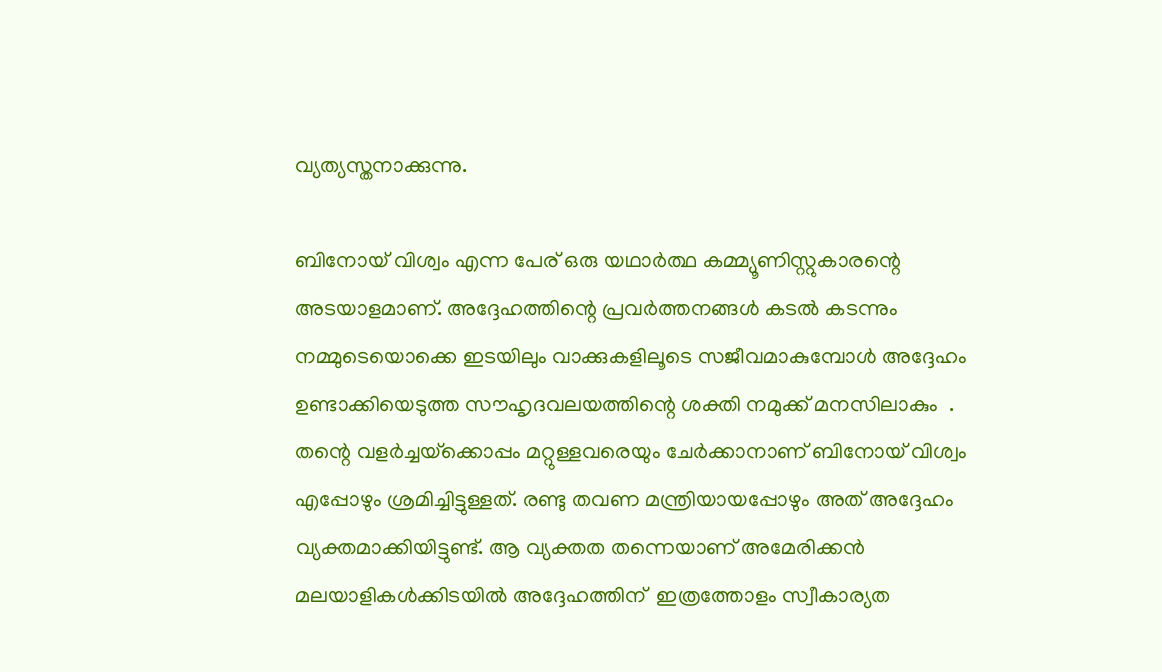വ്യത്യസ്തനാക്കുന്നു.

ബിനോയ് വിശ്വം എന്ന പേര് ഒരു യഥാർത്ഥ കമ്മ്യൂണിസ്റ്റുകാരന്റെ അടയാളമാണ്. അദ്ദേഹത്തിന്റെ പ്രവർത്തനങ്ങൾ കടൽ കടന്നും നമ്മുടെയൊക്കെ ഇടയിലും വാക്കുകളിലൂടെ സജീവമാകുമ്പോൾ അദ്ദേഹം ഉണ്ടാക്കിയെടുത്ത സൗഹൃദവലയത്തിന്റെ ശക്തി നമുക്ക് മനസിലാകും  . തന്റെ വളർച്ചയ്‌ക്കൊപ്പം മറ്റുള്ളവരെയും ചേർക്കാനാണ് ബിനോയ് വിശ്വം എപ്പോഴും ശ്രമിച്ചിട്ടുള്ളത്. രണ്ടു തവണ മന്ത്രിയായപ്പോഴും അത് അദ്ദേഹം  വ്യക്തമാക്കിയിട്ടുണ്ട്. ആ വ്യക്തത തന്നെയാണ് അമേരിക്കൻ മലയാളികൾക്കിടയിൽ അദ്ദേഹത്തിന്  ഇത്രത്തോളം സ്വീകാര്യത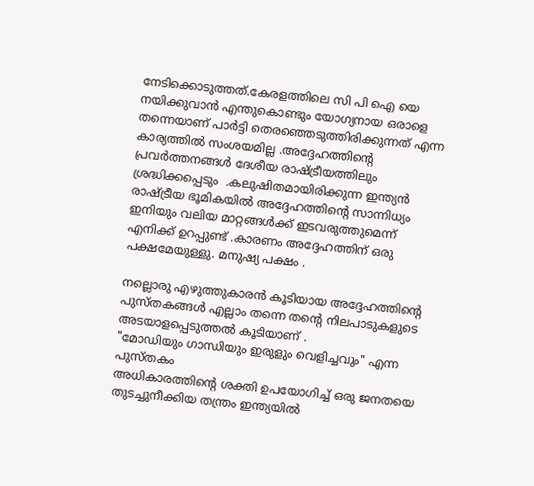നേടിക്കൊടുത്തത്.കേരളത്തിലെ സി പി ഐ യെ നയിക്കുവാൻ എന്തുകൊണ്ടും യോഗ്യനായ ഒരാളെ തന്നെയാണ് പാർട്ടി തെരഞ്ഞെടുത്തിരിക്കുന്നത് എന്ന കാര്യത്തിൽ സംശയമില്ല .അദ്ദേഹത്തിന്റെ പ്രവർത്തനങ്ങൾ ദേശീയ രാഷ്ട്രീയത്തിലും ശ്രദ്ധിക്കപ്പെടും  .കലുഷിതമായിരിക്കുന്ന ഇന്ത്യൻ രാഷ്ട്രീയ ഭൂമികയിൽ അദ്ദേഹത്തിന്റെ സാന്നിധ്യം ഇനിയും വലിയ മാറ്റങ്ങൾക്ക് ഇടവരുത്തുമെന്ന് എനിക്ക് ഉറപ്പുണ്ട് .കാരണം അദ്ദേഹത്തിന് ഒരു പക്ഷമേയുള്ളു. മനുഷ്യ പക്ഷം .

നല്ലൊരു എഴുത്തുകാരൻ കൂടിയായ അദ്ദേഹത്തിന്റെ പുസ്തകങ്ങൾ എല്ലാം തന്നെ തന്റെ നിലപാടുകളുടെ അടയാളപ്പെടുത്തൽ കൂടിയാണ് .
"മോഡിയും ഗാന്ധിയും ഇരുളും വെളിച്ചവും" എന്ന പുസ്തകം
അധികാരത്തിന്റെ ശക്തി ഉപയോഗിച്ച് ഒരു ജനതയെ തുടച്ചുനീക്കിയ തന്ത്രം ഇന്ത്യയിൽ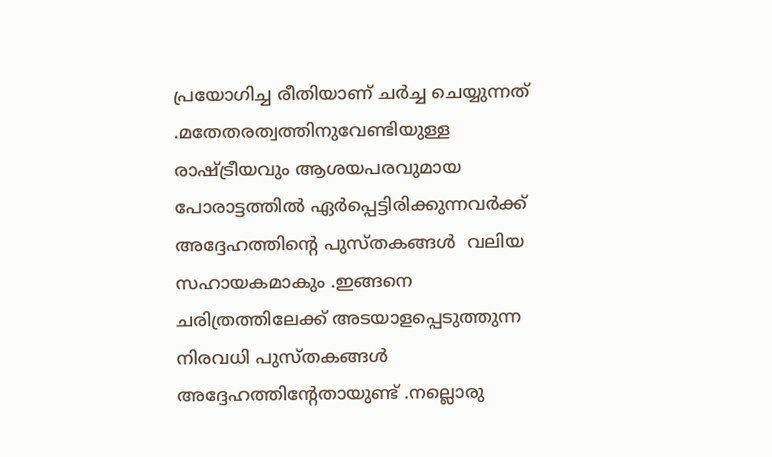പ്രയോഗിച്ച രീതിയാണ് ചർച്ച ചെയ്യുന്നത്  .മതേതരത്വത്തിനുവേണ്ടിയുള്ള രാഷ്ട്രീയവും ആശയപരവുമായ പോരാട്ടത്തിൽ ഏർപ്പെട്ടിരിക്കുന്നവർക്ക് അദ്ദേഹത്തിന്റെ പുസ്തകങ്ങൾ  വലിയ സഹായകമാകും .ഇങ്ങനെ ചരിത്രത്തിലേക്ക് അടയാളപ്പെടുത്തുന്ന നിരവധി പുസ്തകങ്ങൾ അദ്ദേഹത്തിന്റേതായുണ്ട് .നല്ലൊരു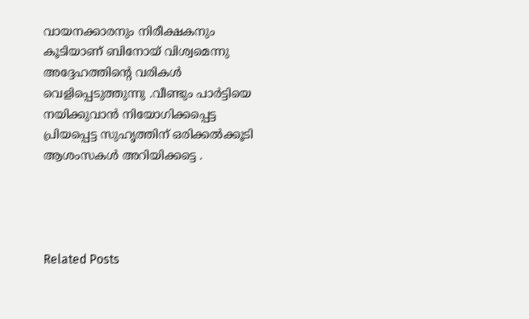വായനക്കാരനും നിരീക്ഷകനും കൂടിയാണ് ബിനോയ് വിശ്വമെന്നു  അദ്ദേഹത്തിന്റെ വരികൾ വെളിപ്പെടുത്തുന്നു .വീണ്ടും പാർട്ടിയെ നയിക്കുവാൻ നിയോഗിക്കപ്പെട്ട പ്രിയപ്പെട്ട സുഹൃത്തിന് ഒരിക്കൽക്കൂടി ആശംസകൾ അറിയിക്കട്ടെ .




Related Posts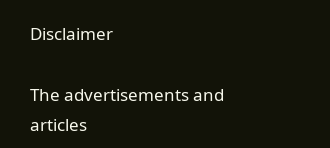Disclaimer

The advertisements and articles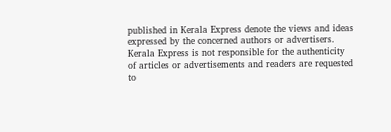published in Kerala Express denote the views and ideas expressed by the concerned authors or advertisers. Kerala Express is not responsible for the authenticity of articles or advertisements and readers are requested to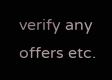verify any offers etc.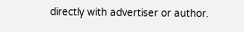directly with advertiser or author.